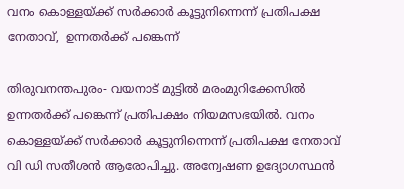വനം കൊള്ളയ്ക്ക് സർക്കാർ കൂട്ടുനിന്നെന്ന് പ്രതിപക്ഷ നേതാവ്,  ഉന്നതർക്ക് പങ്കെന്ന്

തിരുവനന്തപുരം- വയനാട് മുട്ടിൽ മരംമുറിക്കേസിൽ ഉന്നതർക്ക് പങ്കെന്ന് പ്രതിപക്ഷം നിയമസഭയിൽ. വനം കൊള്ളയ്ക്ക് സർക്കാർ കൂട്ടുനിന്നെന്ന് പ്രതിപക്ഷ നേതാവ് വി ഡി സതീശൻ ആരോപിച്ചു. അന്വേഷണ ഉദ്യോഗസ്ഥൻ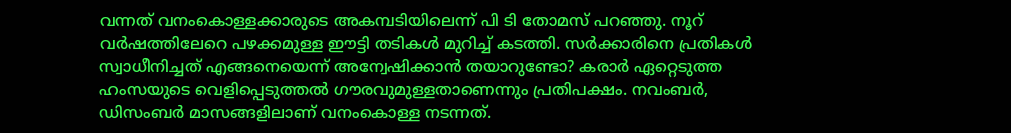വന്നത് വനംകൊള്ളക്കാരുടെ അകമ്പടിയിലെന്ന് പി ടി തോമസ് പറഞ്ഞു. നൂറ് വർഷത്തിലേറെ പഴക്കമുള്ള ഈട്ടി തടികൾ മുറിച്ച് കടത്തി. സർക്കാരിനെ പ്രതികൾ സ്വാധീനിച്ചത് എങ്ങനെയെന്ന് അന്വേഷിക്കാൻ തയാറുണ്ടോ? കരാർ ഏറ്റെടുത്ത ഹംസയുടെ വെളിപ്പെടുത്തൽ ഗൗരവുമുള്ളതാണെന്നും പ്രതിപക്ഷം. നവംബർ, ഡിസംബർ മാസങ്ങളിലാണ് വനംകൊള്ള നടന്നത്.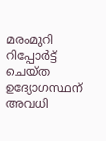മരംമുറി റിപ്പോർട്ട് ചെയ്ത ഉദ്യോഗസ്ഥന് അവധി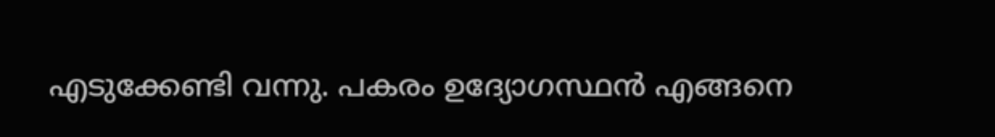എടുക്കേണ്ടി വന്നു. പകരം ഉദ്യോഗസ്ഥൻ എങ്ങനെ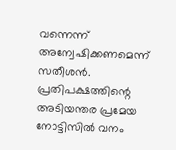വന്നെന്ന് അന്വേഷിക്കണമെന്ന് സതീശൻ.  പ്രതിപക്ഷത്തിന്റെ അടിയന്തര പ്രമേയ നോട്ടിസിൽ വനം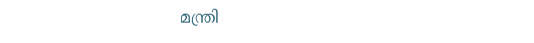മന്ത്രി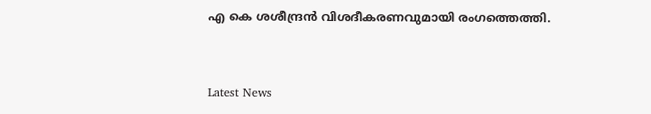എ കെ ശശീന്ദ്രൻ വിശദീകരണവുമായി രംഗത്തെത്തി.


Latest News